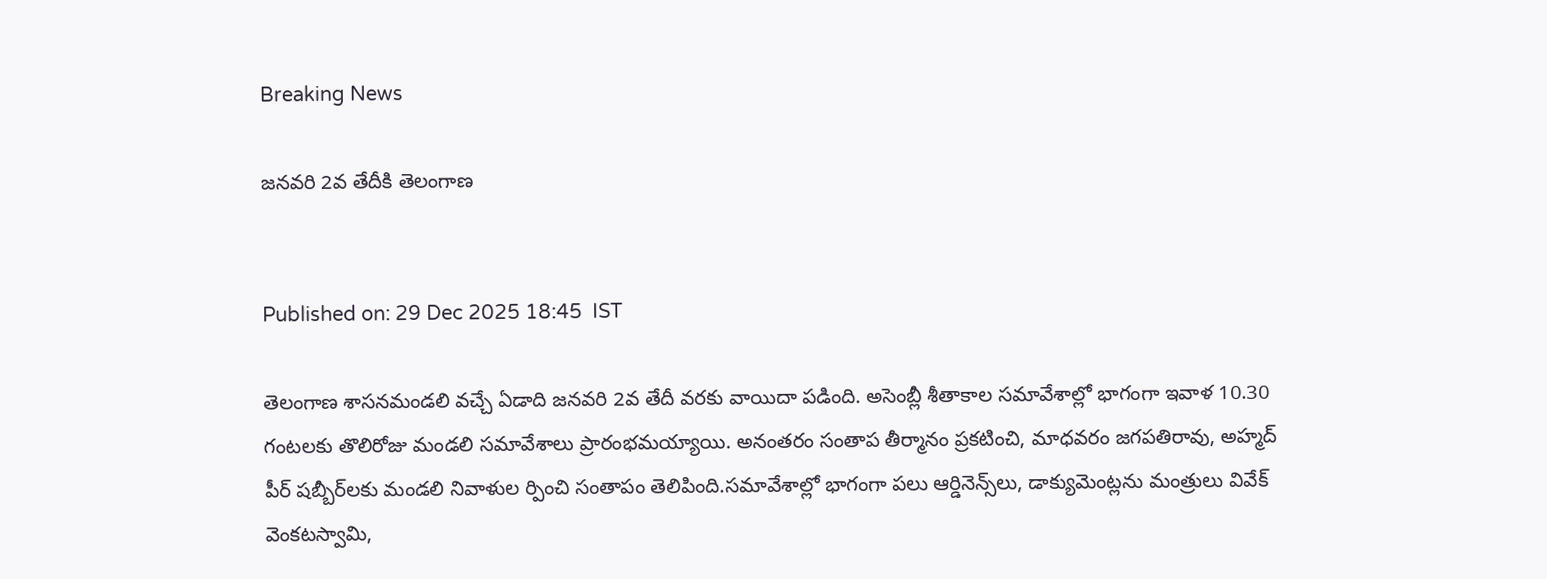Breaking News

జనవరి 2వ తేదీకి తెలంగాణ


Published on: 29 Dec 2025 18:45  IST

తెలంగాణ శాసనమండలి వచ్చే ఏడాది జనవరి 2వ తేదీ వరకు వాయిదా పడింది. అసెంబ్లీ శీతాకాల సమావేశాల్లో భాగంగా ఇవాళ 10.30 గంటలకు తొలిరోజు మండలి సమావేశాలు ప్రారంభమయ్యాయి. అనంతరం సంతాప తీర్మానం ప్రకటించి, మాధవరం జగపతిరావు, అహ్మద్ పీర్ షబ్బీర్‌లకు మండలి నివాళుల ర్పించి సంతాపం తెలిపింది.సమావేశాల్లో భాగంగా పలు ఆర్డినెన్స్‌లు, డాక్యుమెంట్లను మంత్రులు వివేక్ వెంకటస్వామి,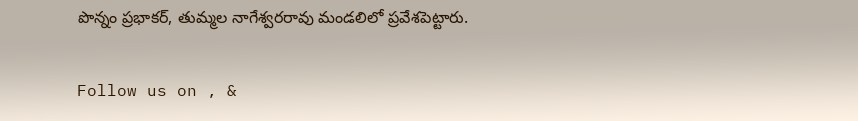పొన్నం ప్రభాకర్, తుమ్మల నాగేశ్వరరావు మండలిలో ప్రవేశపెట్టారు.

Follow us on , &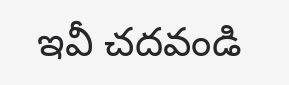ఇవీ చదవండి